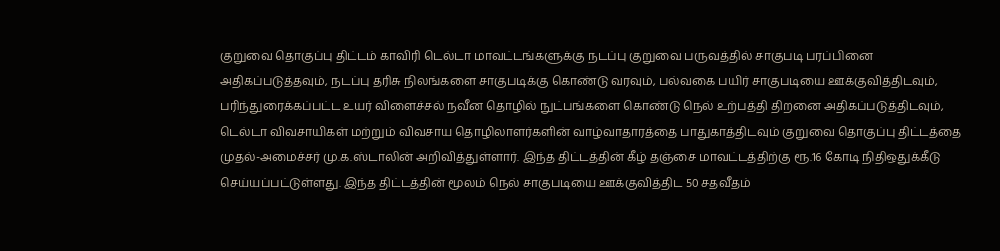குறுவை தொகுப்பு திட்டம் காவிரி டெல்டா மாவட்டங்களுக்கு நடப்பு குறுவை பருவத்தில் சாகுபடி பரப்பினை அதிகப்படுத்தவும், நடப்பு தரிசு நிலங்களை சாகுபடிக்கு கொண்டு வரவும், பல்வகை பயிர் சாகுபடியை ஊக்குவித்திடவும், பரிந்துரைக்கப்பட்ட உயர் விளைச்சல் நவீன தொழில் நுட்பங்களை கொண்டு நெல் உற்பத்தி திறனை அதிகப்படுத்திடவும், டெல்டா விவசாயிகள் மற்றும் விவசாய தொழிலாளர்களின் வாழ்வாதாரத்தை பாதுகாத்திடவும் குறுவை தொகுப்பு திட்டத்தை முதல்-அமைச்சர் மு.க.ஸ்டாலின் அறிவித்துள்ளார். இந்த திட்டத்தின் கீழ் தஞ்சை மாவட்டத்திற்கு ரூ.16 கோடி நிதிஒதுக்கீடு செய்யப்பட்டுள்ளது. இந்த திட்டத்தின் மூலம் நெல் சாகுபடியை ஊக்குவித்திட 50 சதவீதம்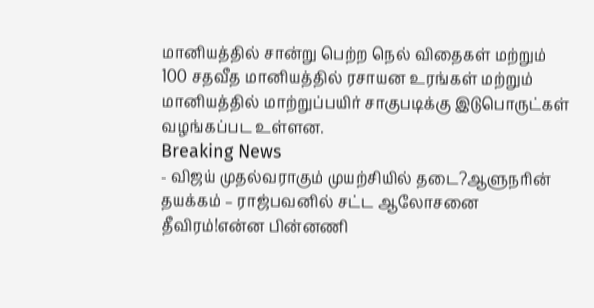மானியத்தில் சான்று பெற்ற நெல் விதைகள் மற்றும் 100 சதவீத மானியத்தில் ரசாயன உரங்கள் மற்றும் மானியத்தில் மாற்றுப்பயிர் சாகுபடிக்கு இடுபொருட்கள் வழங்கப்பட உள்ளன.
Breaking News
- விஜய் முதல்வராகும் முயற்சியில் தடை?ஆளுநரின் தயக்கம் – ராஜ்பவனில் சட்ட ஆலோசனை தீவிரம்!என்ன பின்னணி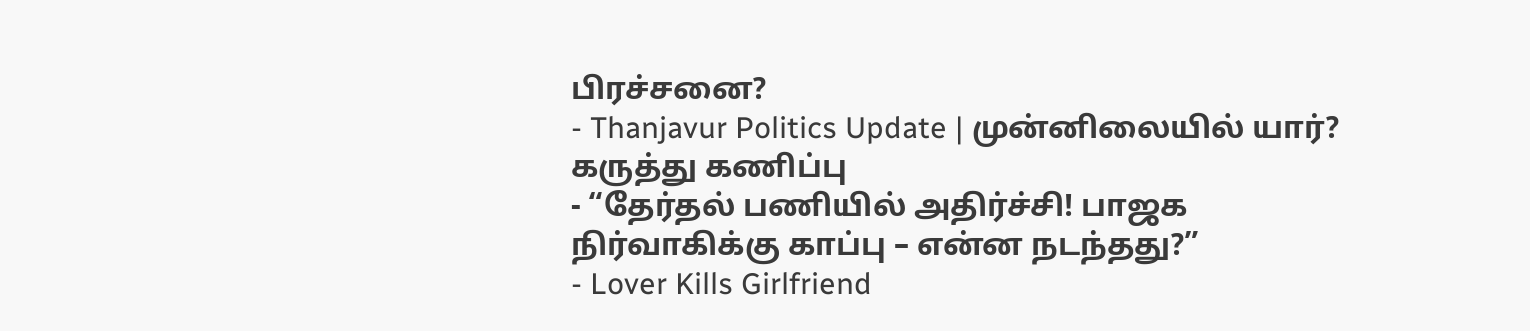பிரச்சனை?
- Thanjavur Politics Update | முன்னிலையில் யார்? கருத்து கணிப்பு
- “தேர்தல் பணியில் அதிர்ச்சி! பாஜக நிர்வாகிக்கு காப்பு – என்ன நடந்தது?”
- Lover Kills Girlfriend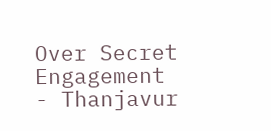Over Secret Engagement
- Thanjavur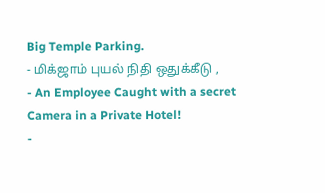Big Temple Parking.
- மிக்ஜாம் புயல் நிதி ஒதுக்கீடு ,
- An Employee Caught with a secret Camera in a Private Hotel!
-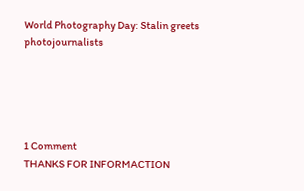World Photography Day: Stalin greets photojournalists





1 Comment
THANKS FOR INFORMACTION